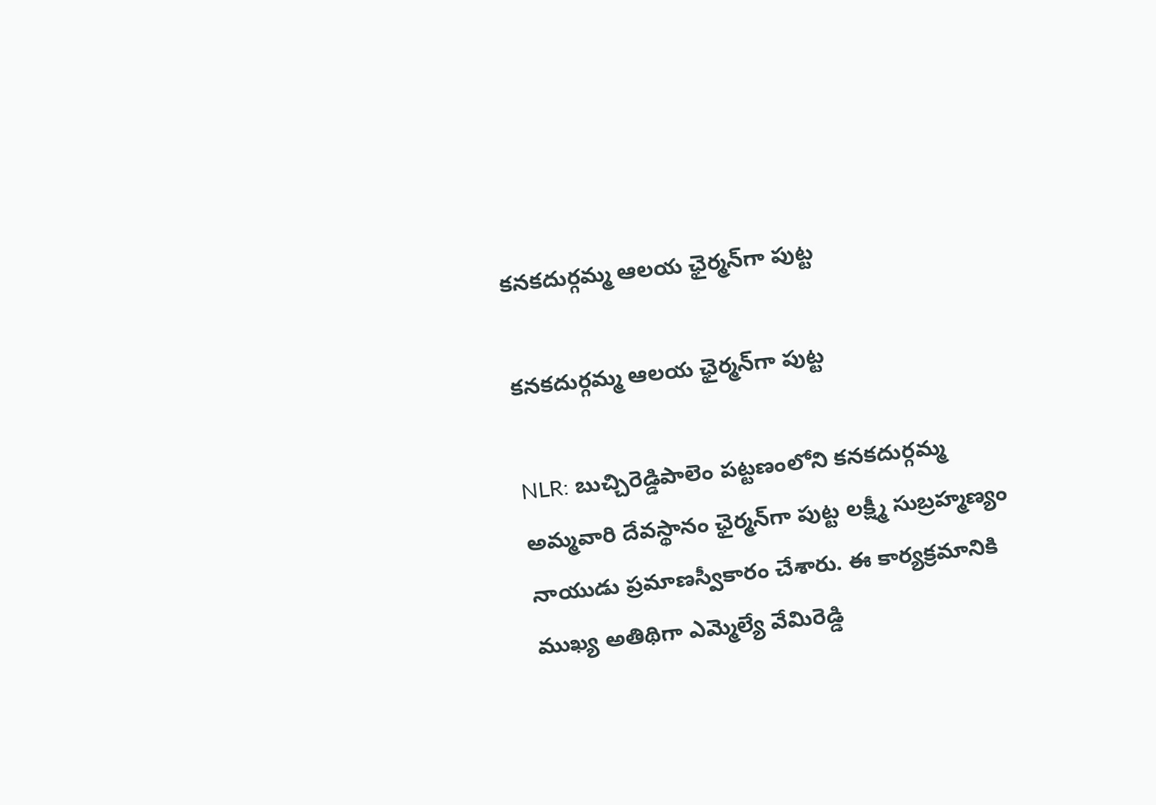కనకదుర్గమ్మ ఆలయ ఛైర్మన్‌గా పుట్ట

కనకదుర్గమ్మ ఆలయ ఛైర్మన్‌గా పుట్ట

NLR: బుచ్చిరెడ్డిపాలెం పట్టణంలోని కనకదుర్గమ్మ అమ్మవారి దేవస్థానం ఛైర్మన్‌గా పుట్ట లక్ష్మీ సుబ్రహ్మణ్యం నాయుడు ప్రమాణస్వీకారం చేశారు. ఈ కార్యక్రమానికి ముఖ్య అతిథిగా ఎమ్మెల్యే వేమిరెడ్డి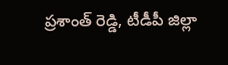ప్రశాంత్ రెడ్డి, టీడీపీ జిల్లా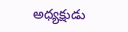అధ్యక్షుడు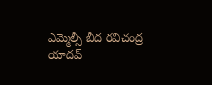ఎమ్మెల్సీ బీద రవిచంద్ర యాదవ్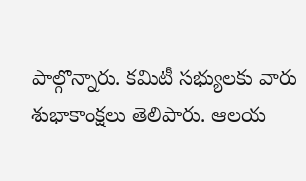పాల్గొన్నారు. కమిటీ సభ్యులకు వారు శుభాకాంక్షలు తెలిపారు. ఆలయ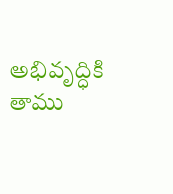అభివృద్ధికి తాము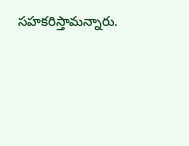సహకరిస్తామన్నారు.